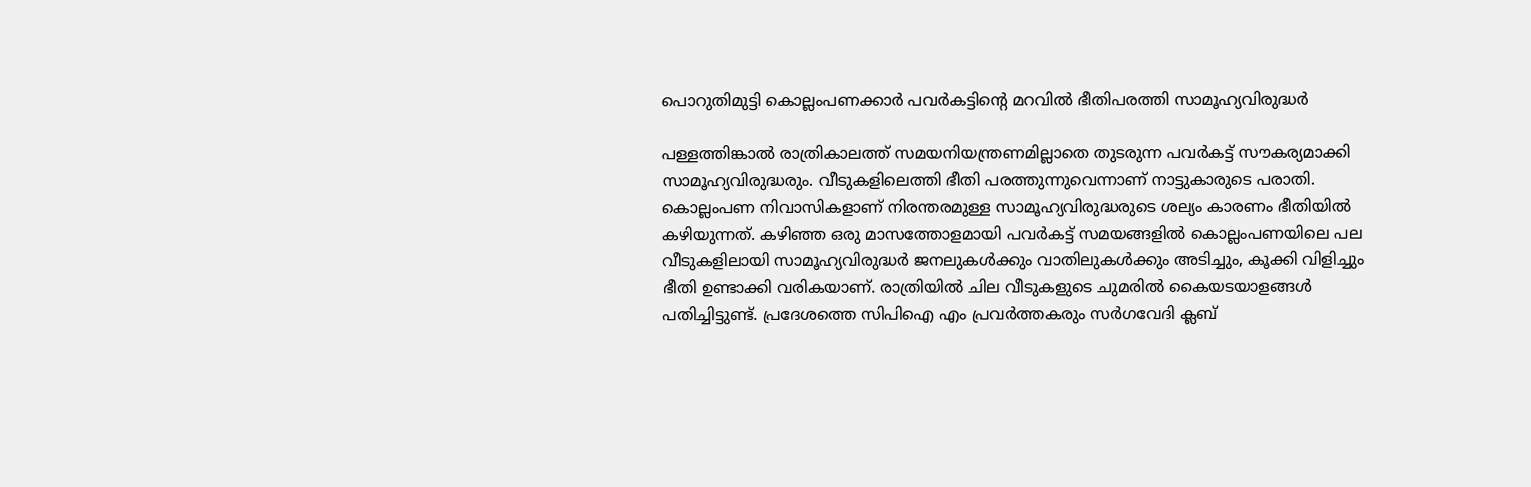പൊറുതിമുട്ടി കൊല്ലംപണക്കാർ പവർകട്ടിന്റെ മറവിൽ ഭീതിപരത്തി സാമൂഹ്യവിരുദ്ധർ

പള്ളത്തിങ്കാൽ രാത്രികാലത്ത് സമയനിയന്ത്രണമില്ലാതെ തുടരുന്ന പവർകട്ട് സൗകര്യമാക്കി സാമൂഹ്യവിരുദ്ധരും. വീടുകളിലെത്തി ഭീതി പരത്തുന്നുവെന്നാണ് നാട്ടുകാരുടെ പരാതി. കൊല്ലംപണ നിവാസികളാണ് നിരന്തരമുള്ള സാമൂഹ്യവിരുദ്ധരുടെ ശല്യം കാരണം ഭീതിയിൽ കഴിയുന്നത്. കഴിഞ്ഞ ഒരു മാസത്തോളമായി പവർകട്ട് സമയങ്ങളിൽ കൊല്ലംപണയിലെ പല വീടുകളിലായി സാമൂഹ്യവിരുദ്ധർ ജനലുകൾക്കും വാതിലുകൾക്കും അടിച്ചും, കൂക്കി വിളിച്ചും ഭീതി ഉണ്ടാക്കി വരികയാണ്. രാത്രിയിൽ ചില വീടുകളുടെ ചുമരിൽ കൈയടയാളങ്ങൾ പതിച്ചിട്ടുണ്ട്. പ്രദേശത്തെ സിപിഐ എം പ്രവർത്തകരും സർഗവേദി ക്ലബ്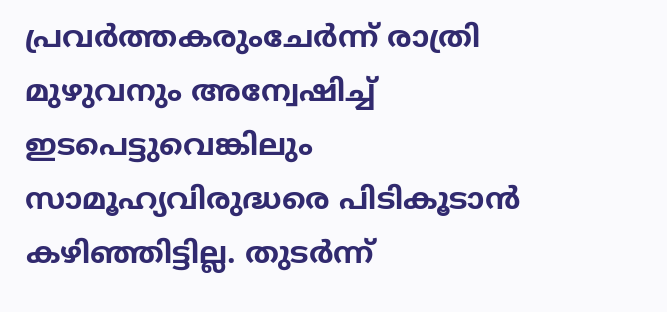പ്രവർത്തകരുംചേർന്ന് രാത്രി മുഴുവനും അന്വേഷിച്ച് ഇടപെട്ടുവെങ്കിലും സാമൂഹ്യവിരുദ്ധരെ പിടികൂടാൻ കഴിഞ്ഞിട്ടില്ല. തുടർന്ന്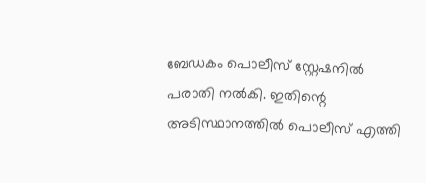ബേഡകം പൊലീസ് സ്റ്റേഷനിൽ പരാതി നൽകി. ഇതിന്റെ അടിസ്ഥാനത്തിൽ പൊലീസ് എത്തി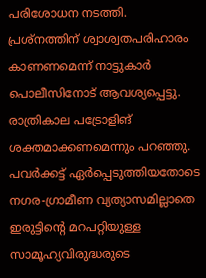പരിശോധന നടത്തി. പ്രശ്നത്തിന് ശ്വാശ്വതപരിഹാരം കാണണമെന്ന് നാട്ടുകാർ പൊലീസിനോട് ആവശ്യപ്പെട്ടു. രാത്രികാല പട്രോളിങ് ശക്തമാക്കണമെന്നും പറഞ്ഞു. പവർക്കട്ട് ഏർപ്പെടുത്തിയതോടെ നഗര-ഗ്രാമീണ വ്യത്യാസമില്ലാതെ ഇരുട്ടിന്റെ മറപറ്റിയുള്ള സാമൂഹ്യവിരുദ്ധരുടെ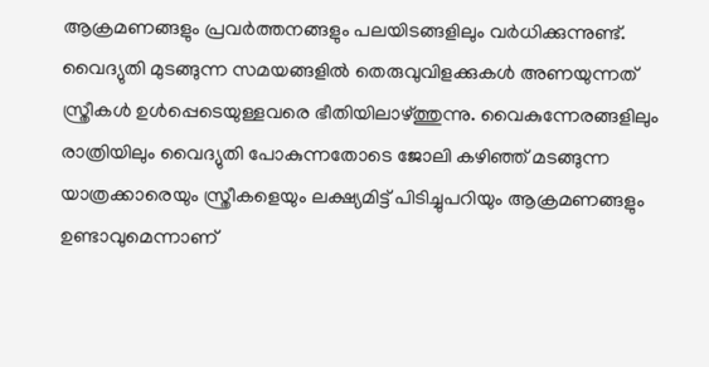ആക്രമണങ്ങളും പ്രവർത്തനങ്ങളും പലയിടങ്ങളിലും വർധിക്കുന്നുണ്ട്. വൈദ്യുതി മുടങ്ങുന്ന സമയങ്ങളിൽ തെരുവുവിളക്കുകൾ അണയുന്നത് സ്ത്രീകൾ ഉൾപ്പെടെയുള്ളവരെ ഭീതിയിലാഴ്ത്തുന്നു. വൈകുന്നേരങ്ങളിലും രാത്രിയിലും വൈദ്യുതി പോകുന്നതോടെ ജോലി കഴിഞ്ഞ് മടങ്ങുന്ന യാത്രക്കാരെയും സ്ത്രീകളെയും ലക്ഷ്യമിട്ട് പിടിച്ചുപറിയും ആക്രമണങ്ങളും ഉണ്ടാവുമെന്നാണ്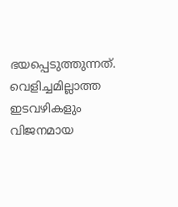ഭയപ്പെടുത്തുന്നത്. വെളിച്ചമില്ലാത്ത ഇടവഴികളും വിജനമായ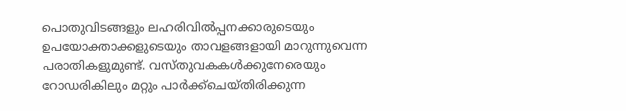പൊതുവിടങ്ങളും ലഹരിവിൽപ്പനക്കാരുടെയും ഉപയോക്താക്കളുടെയും താവളങ്ങളായി മാറുന്നുവെന്ന പരാതികളുമുണ്ട്. വസ്തുവകകൾക്കുനേരെയും റോഡരികിലും മറ്റും പാർക്ക്ചെയ്തിരിക്കുന്ന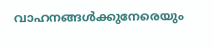വാഹനങ്ങൾക്കുനേരെയും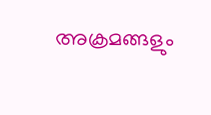അക്രമങ്ങളും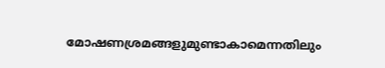മോഷണശ്രമങ്ങളുമുണ്ടാകാമെന്നതിലും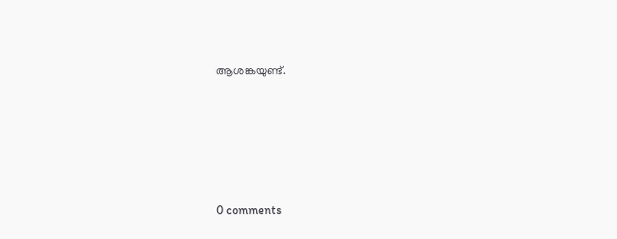ആശങ്കയുണ്ട്.









0 comments